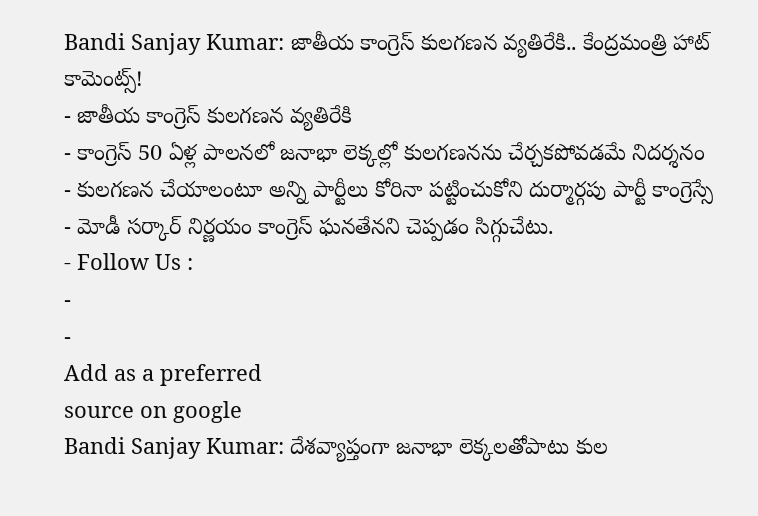Bandi Sanjay Kumar: జాతీయ కాంగ్రెస్ కులగణన వ్యతిరేకి.. కేంద్రమంత్రి హాట్ కామెంట్స్!
- జాతీయ కాంగ్రెస్ కులగణన వ్యతిరేకి
- కాంగ్రెస్ 50 ఏళ్ల పాలనలో జనాభా లెక్కల్లో కులగణనను చేర్చకపోవడమే నిదర్శనం
- కులగణన చేయాలంటూ అన్ని పార్టీలు కోరినా పట్టించుకోని దుర్మార్గపు పార్టీ కాంగ్రెస్సే
- మోడీ సర్కార్ నిర్ణయం కాంగ్రెస్ ఘనతేనని చెప్పడం సిగ్గుచేటు.
- Follow Us :
-
-
Add as a preferred
source on google
Bandi Sanjay Kumar: దేశవ్యాప్తంగా జనాభా లెక్కలతోపాటు కుల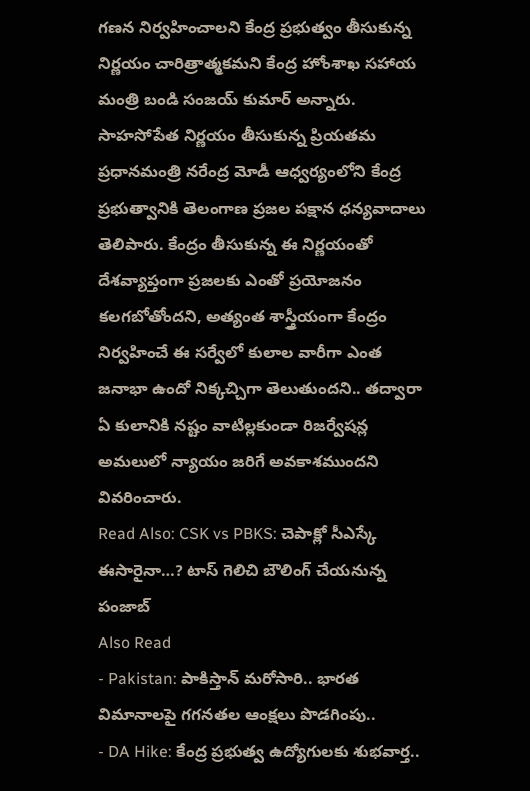గణన నిర్వహించాలని కేంద్ర ప్రభుత్వం తీసుకున్న నిర్ణయం చారిత్రాత్మకమని కేంద్ర హోంశాఖ సహాయ మంత్రి బండి సంజయ్ కుమార్ అన్నారు. సాహసోపేత నిర్ణయం తీసుకున్న ప్రియతమ ప్రధానమంత్రి నరేంద్ర మోడీ ఆధ్వర్యంలోని కేంద్ర ప్రభుత్వానికి తెలంగాణ ప్రజల పక్షాన ధన్యవాదాలు తెలిపారు. కేంద్రం తీసుకున్న ఈ నిర్ణయంతో దేశవ్యాప్తంగా ప్రజలకు ఎంతో ప్రయోజనం కలగబోతోందని, అత్యంత శాస్త్రీయంగా కేంద్రం నిర్వహించే ఈ సర్వేలో కులాల వారీగా ఎంత జనాభా ఉందో నిక్కచ్చిగా తెలుతుందని.. తద్వారా ఏ కులానికి నష్టం వాటిల్లకుండా రిజర్వేషన్ల అమలులో న్యాయం జరిగే అవకాశముందని వివరించారు.
Read Also: CSK vs PBKS: చెపాక్లో సీఎస్కే ఈసారైనా…? టాస్ గెలిచి బౌలింగ్ చేయనున్న పంజాబ్
Also Read
- Pakistan: పాకిస్తాన్ మరోసారి.. భారత విమానాలపై గగనతల ఆంక్షలు పొడగింపు..
- DA Hike: కేంద్ర ప్రభుత్వ ఉద్యోగులకు శుభవార్త..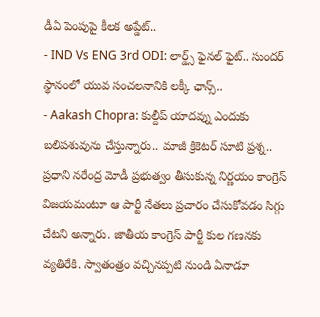డీఏ పెంపుపై కీలక అప్డేట్..
- IND Vs ENG 3rd ODI: లార్డ్స్ ఫైనల్ ఫైట్.. సుందర్ స్థానంలో యువ సంచలనానికి లక్కీ ఛాన్స్..
- Aakash Chopra: కుల్దీప్ యాదవ్ను ఎందుకు బలిపశువును చేస్తున్నారు.. మాజీ క్రికెటర్ సూటి ప్రశ్న..
ప్రధాని నరేంద్ర మోడీ ప్రభుత్వం తీసుకున్న నిర్ణయం కాంగ్రెస్ విజయమంటూ ఆ పార్టీ నేతలు ప్రచారం చేసుకోవడం సిగ్గు చేటని అన్నారు. జాతీయ కాంగ్రెస్ పార్టీ కుల గణనకు వ్యతిరేకి. స్వాతంత్రం వచ్చినప్పటి నుండి ఏనాడూ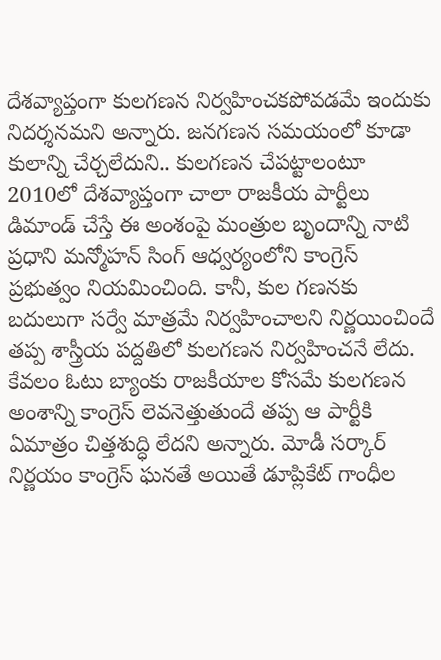దేశవ్యాప్తంగా కులగణన నిర్వహించకపోవడమే ఇందుకు నిదర్శనమని అన్నారు. జనగణన సమయంలో కూడా కులాన్ని చేర్చలేదుని.. కులగణన చేపట్టాలంటూ 2010లో దేశవ్యాప్తంగా చాలా రాజకీయ పార్టీలు డిమాండ్ చేస్తే ఈ అంశంపై మంత్రుల బృందాన్ని నాటి ప్రధాని మన్మోహన్ సింగ్ ఆధ్వర్యంలోని కాంగ్రెస్ ప్రభుత్వం నియమించింది. కానీ, కుల గణనకు బదులుగా సర్వే మాత్రమే నిర్వహించాలని నిర్ణయించిందే తప్ప శాస్త్రీయ పద్దతిలో కులగణన నిర్వహించనే లేదు. కేవలం ఓటు బ్యాంకు రాజకీయాల కోసమే కులగణన అంశాన్ని కాంగ్రెస్ లెవనెత్తుతుందే తప్ప ఆ పార్టీకి ఏమాత్రం చిత్తశుద్ధి లేదని అన్నారు. మోడీ సర్కార్ నిర్ణయం కాంగ్రెస్ ఘనతే అయితే డూప్లికేట్ గాంధీల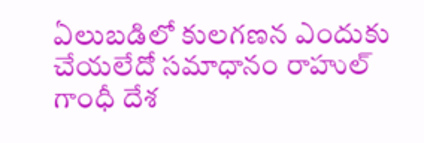ఏలుబడిలో కులగణన ఎందుకు చేయలేదో సమాధానం రాహుల్ గాంధీ దేశ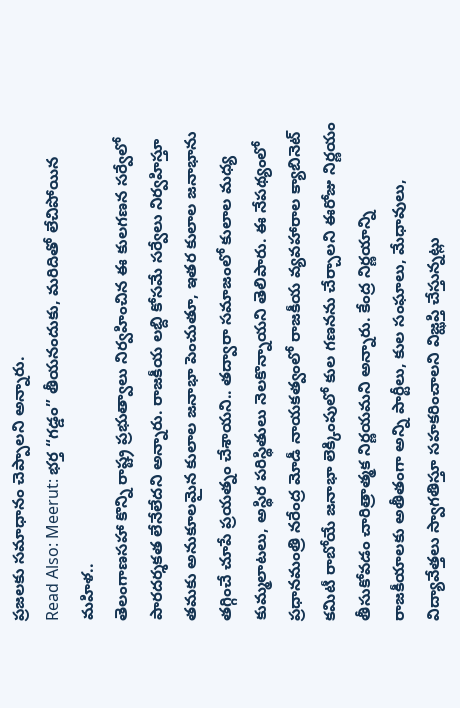ప్రజలకు సమాధానం చెప్పాలని అన్నారు.
Read Also: Meerut: భర్త “గడ్డం” తీయనందుకు, మరిదితో లేచిపోయిన మహిళ..
తెలంగాణసహా కొన్ని రాష్ట్ర ప్రభుత్వాలు నిర్వహించిన ఈ కులగణన సర్వేలో పారదర్శకత లేనేలేదని అన్నారు. రాజకీయ లబ్ది కోసమే సర్వేలు నిర్వహిస్తూ తమకు అనుకూలమైన కులాల జనాభా పెంచుతూ, ఇతర కులాల జనాభాను తగ్గించే చూపే ప్రయత్నం చేశాయని.. తద్వారా సమాజంలో కులాల మధ్య కుమ్మలాటలు, అస్థిర పరిస్థితులు నెలకొన్నాయని తెలిపారు. ఈ నేపథ్యంలో ప్రధానమంత్రి నరేంద్ర మోడీ నాయకత్వంలో రాజకీయ వ్యవహారాల క్యాబినెట్ కమిటీ రాబోయే జనాభా లెక్కింపులో కుల గణనను చేర్చాలని ఈరోజు నిర్ణయం తీసుకోవడం చారిత్రాత్మక నిర్ణయమని అన్నారు. కేంద్ర నిర్ణయాన్ని రాజకీయాలకు అతీతంగా అన్ని పార్టీలు, కుల సంఘాలు, మేధావులు, విద్యావేత్తలు స్వాగతిస్తూ సహకరించాలని విజ్ఝప్తి చేస్తున్నట్లు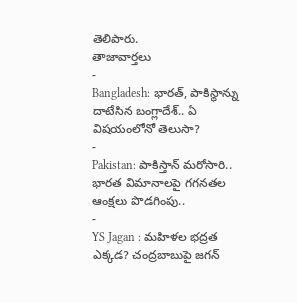తెలిపారు.
తాజావార్తలు
-
Bangladesh: భారత్, పాకిస్థాన్ను దాటేసిన బంగ్లాదేశ్.. ఏ విషయంలోనో తెలుసా?
-
Pakistan: పాకిస్తాన్ మరోసారి.. భారత విమానాలపై గగనతల ఆంక్షలు పొడగింపు..
-
YS Jagan : మహిళల భద్రత ఎక్కడ? చంద్రబాబుపై జగన్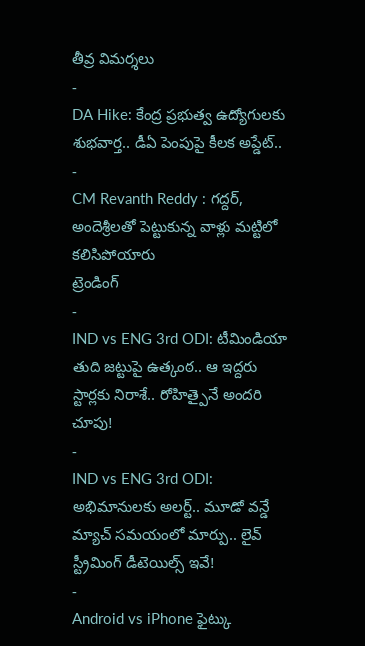తీవ్ర విమర్శలు
-
DA Hike: కేంద్ర ప్రభుత్వ ఉద్యోగులకు శుభవార్త.. డీఏ పెంపుపై కీలక అప్డేట్..
-
CM Revanth Reddy : గద్దర్, అందెశ్రీలతో పెట్టుకున్న వాళ్లు మట్టిలో కలిసిపోయారు
ట్రెండింగ్
-
IND vs ENG 3rd ODI: టీమిండియా తుది జట్టుపై ఉత్కంఠ.. ఆ ఇద్దరు స్టార్లకు నిరాశే.. రోహిత్పైనే అందరి చూపు!
-
IND vs ENG 3rd ODI: అభిమానులకు అలర్ట్.. మూడో వన్డే మ్యాచ్ సమయంలో మార్పు.. లైవ్ స్ట్రీమింగ్ డీటెయిల్స్ ఇవే!
-
Android vs iPhone ఫైట్కు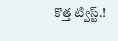కొత్త ట్విస్ట్.!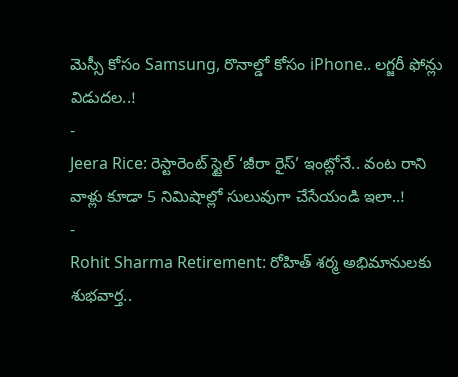మెస్సీ కోసం Samsung, రొనాల్డో కోసం iPhone.. లగ్జరీ ఫోన్లు విడుదల..!
-
Jeera Rice: రెస్టారెంట్ స్టైల్ ‘జీరా రైస్’ ఇంట్లోనే.. వంట రాని వాళ్లు కూడా 5 నిమిషాల్లో సులువుగా చేసేయండి ఇలా..!
-
Rohit Sharma Retirement: రోహిత్ శర్మ అభిమానులకు శుభవార్త..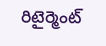రిటైర్మెంట్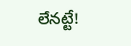లేనట్టే!